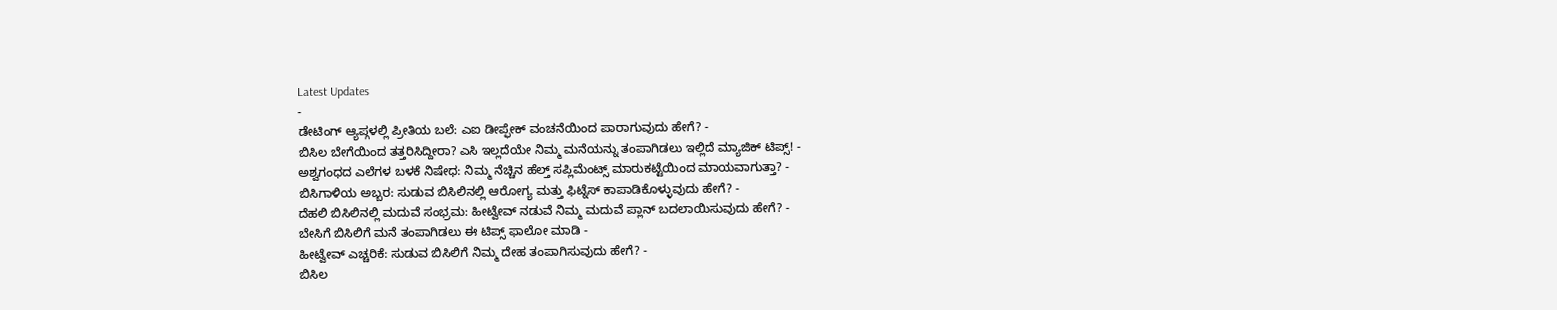Latest Updates
-
ಡೇಟಿಂಗ್ ಆ್ಯಪ್ಗಳಲ್ಲಿ ಪ್ರೀತಿಯ ಬಲೆ: ಎಐ ಡೀಪ್ಫೇಕ್ ವಂಚನೆಯಿಂದ ಪಾರಾಗುವುದು ಹೇಗೆ? -
ಬಿಸಿಲ ಬೇಗೆಯಿಂದ ತತ್ತರಿಸಿದ್ದೀರಾ? ಎಸಿ ಇಲ್ಲದೆಯೇ ನಿಮ್ಮ ಮನೆಯನ್ನು ತಂಪಾಗಿಡಲು ಇಲ್ಲಿದೆ ಮ್ಯಾಜಿಕ್ ಟಿಪ್ಸ್! -
ಅಶ್ವಗಂಧದ ಎಲೆಗಳ ಬಳಕೆ ನಿಷೇಧ: ನಿಮ್ಮ ನೆಚ್ಚಿನ ಹೆಲ್ತ್ ಸಪ್ಲಿಮೆಂಟ್ಸ್ ಮಾರುಕಟ್ಟೆಯಿಂದ ಮಾಯವಾಗುತ್ತಾ? -
ಬಿಸಿಗಾಳಿಯ ಅಬ್ಬರ: ಸುಡುವ ಬಿಸಿಲಿನಲ್ಲಿ ಆರೋಗ್ಯ ಮತ್ತು ಫಿಟ್ನೆಸ್ ಕಾಪಾಡಿಕೊಳ್ಳುವುದು ಹೇಗೆ? -
ದೆಹಲಿ ಬಿಸಿಲಿನಲ್ಲಿ ಮದುವೆ ಸಂಭ್ರಮ: ಹೀಟ್ವೇವ್ ನಡುವೆ ನಿಮ್ಮ ಮದುವೆ ಪ್ಲಾನ್ ಬದಲಾಯಿಸುವುದು ಹೇಗೆ? -
ಬೇಸಿಗೆ ಬಿಸಿಲಿಗೆ ಮನೆ ತಂಪಾಗಿಡಲು ಈ ಟಿಪ್ಸ್ ಫಾಲೋ ಮಾಡಿ -
ಹೀಟ್ವೇವ್ ಎಚ್ಚರಿಕೆ: ಸುಡುವ ಬಿಸಿಲಿಗೆ ನಿಮ್ಮ ದೇಹ ತಂಪಾಗಿಸುವುದು ಹೇಗೆ? -
ಬಿಸಿಲ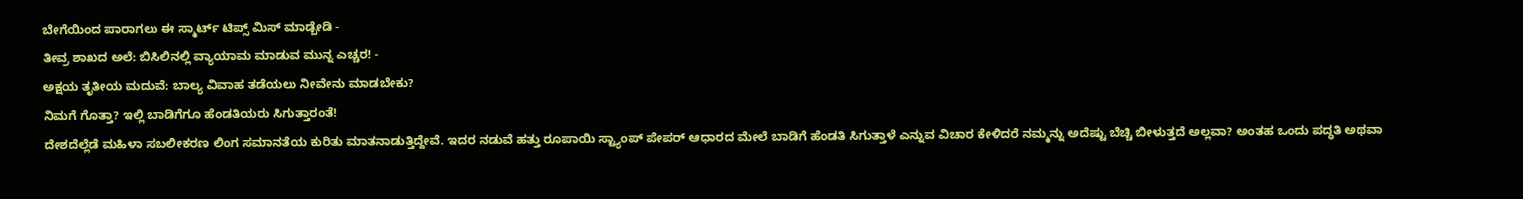ಬೇಗೆಯಿಂದ ಪಾರಾಗಲು ಈ ಸ್ಮಾರ್ಟ್ ಟಿಪ್ಸ್ ಮಿಸ್ ಮಾಡ್ಬೇಡಿ -
ತೀವ್ರ ಶಾಖದ ಅಲೆ: ಬಿಸಿಲಿನಲ್ಲಿ ವ್ಯಾಯಾಮ ಮಾಡುವ ಮುನ್ನ ಎಚ್ಚರ! -
ಅಕ್ಷಯ ತೃತೀಯ ಮದುವೆ: ಬಾಲ್ಯ ವಿವಾಹ ತಡೆಯಲು ನೀವೇನು ಮಾಡಬೇಕು?
ನಿಮಗೆ ಗೊತ್ತಾ? ಇಲ್ಲಿ ಬಾಡಿಗೆಗೂ ಹೆಂಡತಿಯರು ಸಿಗುತ್ತಾರಂತೆ!
ದೇಶದೆಲ್ಲೆಡೆ ಮಹಿಳಾ ಸಬಲೀಕರಣ ಲಿಂಗ ಸಮಾನತೆಯ ಕುರಿತು ಮಾತನಾಡುತ್ತಿದ್ದೇವೆ. ಇದರ ನಡುವೆ ಹತ್ತು ರೂಪಾಯಿ ಸ್ಟ್ಯಾಂಪ್ ಪೇಪರ್ ಆಧಾರದ ಮೇಲೆ ಬಾಡಿಗೆ ಹೆಂಡತಿ ಸಿಗುತ್ತಾಳೆ ಎನ್ನುವ ವಿಚಾರ ಕೇಳಿದರೆ ನಮ್ಮನ್ನು ಅದೆಷ್ಟು ಬೆಚ್ಚಿ ಬೀಳುತ್ತದೆ ಅಲ್ಲವಾ? ಅಂತಹ ಒಂದು ಪದ್ಧತಿ ಅಥವಾ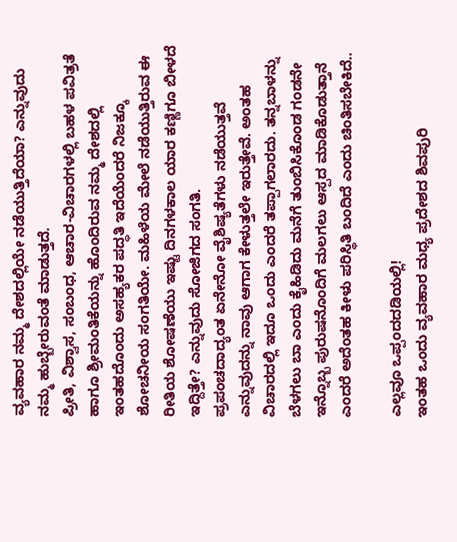ವ್ಯವಹಾರ ನಮ್ಮ ದೇಶದಲ್ಲಿಯೇ ನಡೆಯುತ್ತಿದೆಯಾ? ಎನ್ನುವುದು ನಮ್ಮ ಹುಬ್ಬೇರುವಂತೆ ಮಾಡುತ್ತದೆ.
ಪ್ರೀತಿ, ವಿಶ್ವಾಸ, ಸಂಬಂಧ, ಆಚಾರ-ವಿಚಾರಗಳಲ್ಲಿ ಬಹಳ ಪವಿತ್ರತೆ ಹಾಗೂ ಶ್ರೀಮಂತಿಕೆಯನ್ನು ಹೊಂದಿರುವ ನಮ್ಮ ದೇಶದಲ್ಲಿ ಇಂತಹದೊಂದು ಅಸಹ್ಯಕರ ಪದ್ಧತಿ ಇದೆಯೆಂದರೆ ನಿಜಕ್ಕೂ ಶೋಚನೀಯ ಸಂಗತಿಯೇ. ಮಹಿಳೆಯ ಮೇಲೆ ನಡೆಯುತ್ತಿರುವ ಈ ರೀತಿಯ ಶೋಷಣೆಯು ಇಷ್ಟು ದಿನಗಳಕಾಲ ಯಾರ ಕಣ್ಣಿಗೂ ಬೀಳದೆ ಇದ್ದಿತ್ತೇ? ಎನ್ನುವುದು ಸೋಜಿಗದ ಸಂಗತಿ.
ಪ್ರಪಂಚದಾದ್ಯಂತ ಏನೇನೋ ವೈಶಿಷ್ಯತೆಗಳು ನಡೆಯುತ್ತವೆ ಎನ್ನುವುದನ್ನು ನಾವು ಆಗಾಗ ಕೇಳುತ್ತಲೇ ಇರುತ್ತೇವೆ. ಅಂತಹ ವಿಚಾರದಲ್ಲಿ ಇದೂ ಒಂದು ಎಂದರೆ ತಪ್ಪಾಗಲಾರದು. ತನ್ನಬಾಳನ್ನು ಬೆಳಗಲು ಬಾ ಎಂದು ಕೈಹಿಡಿದು ಮನೆಗೆ ತುಂಬಿಸಿಕೊಂಡ ಗಂಡನೇ ಇನ್ನೊಬ್ಬ ಪುರುಷನೊಂದಿಗೆ ಮಲಗಲು ಆಸ್ಪದ ಮಾಡಿಕೊಡುತ್ತಾನೆ ಎಂದರೆ ಅದೆಂತಹ ಕೀಳು ಪರಿಸ್ಥಿತಿ ಬಂದಿದೆ ಎಂದು ಚಿಂತಿಸಬೇಕಿದೆ..

ಎಲ್ಲವೂ ಒಪ್ಪಂದದಡಿಯಲ್ಲಿ!
ಇಂತಹ ಒಂದು ವ್ಯವಹಾರ ಮಧ್ಯ ಪ್ರದೇಶದ ಶಿವಪುರಿ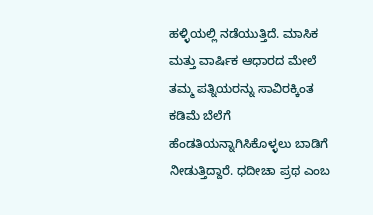ಹಳ್ಳಿಯಲ್ಲಿ ನಡೆಯುತ್ತಿದೆ. ಮಾಸಿಕ ಮತ್ತು ವಾರ್ಷಿಕ ಆಧಾರದ ಮೇಲೆ ತಮ್ಮ ಪತ್ನಿಯರನ್ನು ಸಾವಿರಕ್ಕಿಂತ ಕಡಿಮೆ ಬೆಲೆಗೆ ಹೆಂಡತಿಯನ್ನಾಗಿಸಿಕೊಳ್ಳಲು ಬಾಡಿಗೆ ನೀಡುತ್ತಿದ್ದಾರೆ. ಧದೀಚಾ ಪ್ರಥ ಎಂಬ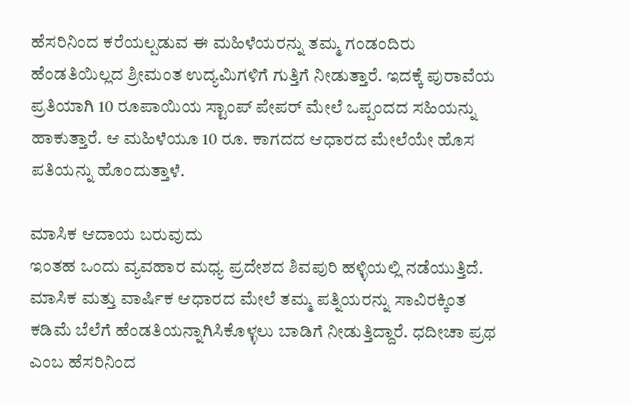ಹೆಸರಿನಿಂದ ಕರೆಯಲ್ಪಡುವ ಈ ಮಹಿಳೆಯರನ್ನು ತಮ್ಮ ಗಂಡಂದಿರು ಹೆಂಡತಿಯಿಲ್ಲದ ಶ್ರೀಮಂತ ಉದ್ಯಮಿಗಳಿಗೆ ಗುತ್ತಿಗೆ ನೀಡುತ್ತಾರೆ. ಇದಕ್ಕೆ ಪುರಾವೆಯ ಪ್ರತಿಯಾಗಿ 10 ರೂಪಾಯಿಯ ಸ್ಟಾಂಪ್ ಪೇಪರ್ ಮೇಲೆ ಒಪ್ಪಂದದ ಸಹಿಯನ್ನು ಹಾಕುತ್ತಾರೆ. ಆ ಮಹಿಳೆಯೂ 10 ರೂ. ಕಾಗದದ ಆಧಾರದ ಮೇಲೆಯೇ ಹೊಸ ಪತಿಯನ್ನು ಹೊಂದುತ್ತಾಳೆ.

ಮಾಸಿಕ ಆದಾಯ ಬರುವುದು
ಇಂತಹ ಒಂದು ವ್ಯವಹಾರ ಮಧ್ಯ ಪ್ರದೇಶದ ಶಿವಪುರಿ ಹಳ್ಳಿಯಲ್ಲಿ ನಡೆಯುತ್ತಿದೆ. ಮಾಸಿಕ ಮತ್ತು ವಾರ್ಷಿಕ ಆಧಾರದ ಮೇಲೆ ತಮ್ಮ ಪತ್ನಿಯರನ್ನು ಸಾವಿರಕ್ಕಿಂತ ಕಡಿಮೆ ಬೆಲೆಗೆ ಹೆಂಡತಿಯನ್ನಾಗಿಸಿಕೊಳ್ಳಲು ಬಾಡಿಗೆ ನೀಡುತ್ತಿದ್ದಾರೆ. ಧದೀಚಾ ಪ್ರಥ ಎಂಬ ಹೆಸರಿನಿಂದ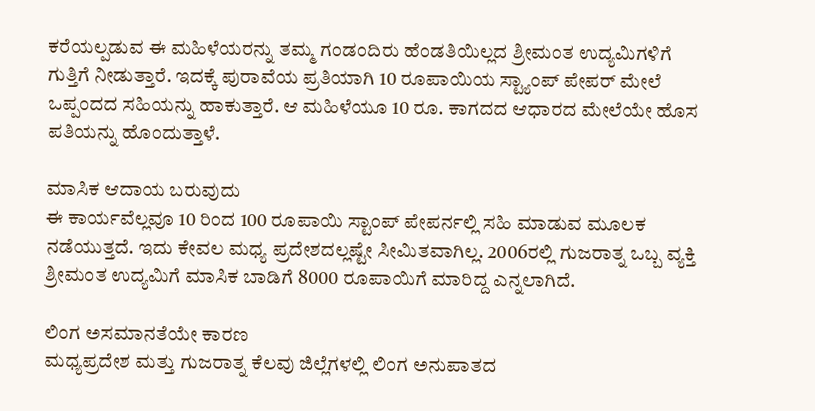ಕರೆಯಲ್ಪಡುವ ಈ ಮಹಿಳೆಯರನ್ನು ತಮ್ಮ ಗಂಡಂದಿರು ಹೆಂಡತಿಯಿಲ್ಲದ ಶ್ರೀಮಂತ ಉದ್ಯಮಿಗಳಿಗೆ ಗುತ್ತಿಗೆ ನೀಡುತ್ತಾರೆ. ಇದಕ್ಕೆ ಪುರಾವೆಯ ಪ್ರತಿಯಾಗಿ 10 ರೂಪಾಯಿಯ ಸ್ಟ್ಯಾಂಪ್ ಪೇಪರ್ ಮೇಲೆ ಒಪ್ಪಂದದ ಸಹಿಯನ್ನು ಹಾಕುತ್ತಾರೆ. ಆ ಮಹಿಳೆಯೂ 10 ರೂ. ಕಾಗದದ ಆಧಾರದ ಮೇಲೆಯೇ ಹೊಸ ಪತಿಯನ್ನು ಹೊಂದುತ್ತಾಳೆ.

ಮಾಸಿಕ ಆದಾಯ ಬರುವುದು
ಈ ಕಾರ್ಯವೆಲ್ಲವೂ 10 ರಿಂದ 100 ರೂಪಾಯಿ ಸ್ಟಾಂಪ್ ಪೇಪರ್ನಲ್ಲಿ ಸಹಿ ಮಾಡುವ ಮೂಲಕ ನಡೆಯುತ್ತದೆ. ಇದು ಕೇವಲ ಮಧ್ಯ ಪ್ರದೇಶದಲ್ಲಷ್ಟೇ ಸೀಮಿತವಾಗಿಲ್ಲ. 2006ರಲ್ಲಿ ಗುಜರಾತ್ನ ಒಬ್ಬ ವ್ಯಕ್ತಿ ಶ್ರೀಮಂತ ಉದ್ಯಮಿಗೆ ಮಾಸಿಕ ಬಾಡಿಗೆ 8000 ರೂಪಾಯಿಗೆ ಮಾರಿದ್ದ ಎನ್ನಲಾಗಿದೆ.

ಲಿಂಗ ಅಸಮಾನತೆಯೇ ಕಾರಣ
ಮಧ್ಯಪ್ರದೇಶ ಮತ್ತು ಗುಜರಾತ್ನ ಕೆಲವು ಜಿಲ್ಲೆಗಳಲ್ಲಿ ಲಿಂಗ ಅನುಪಾತದ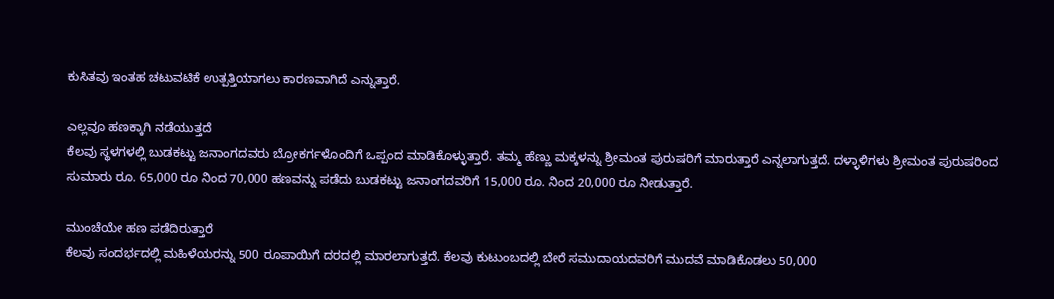ಕುಸಿತವು ಇಂತಹ ಚಟುವಟಿಕೆ ಉತ್ಪತ್ತಿಯಾಗಲು ಕಾರಣವಾಗಿದೆ ಎನ್ನುತ್ತಾರೆ.

ಎಲ್ಲವೂ ಹಣಕ್ಕಾಗಿ ನಡೆಯುತ್ತದೆ
ಕೆಲವು ಸ್ಥಳಗಳಲ್ಲಿ ಬುಡಕಟ್ಟು ಜನಾಂಗದವರು ಬ್ರೋಕರ್ಗಳೊಂದಿಗೆ ಒಪ್ಪಂದ ಮಾಡಿಕೊಳ್ಳುತ್ತಾರೆ. ತಮ್ಮ ಹೆಣ್ಣು ಮಕ್ಕಳನ್ನು ಶ್ರೀಮಂತ ಪುರುಷರಿಗೆ ಮಾರುತ್ತಾರೆ ಎನ್ನಲಾಗುತ್ತದೆ. ದಳ್ಳಾಳಿಗಳು ಶ್ರೀಮಂತ ಪುರುಷರಿಂದ ಸುಮಾರು ರೂ. 65,000 ರೂ ನಿಂದ 70,000 ಹಣವನ್ನು ಪಡೆದು ಬುಡಕಟ್ಟು ಜನಾಂಗದವರಿಗೆ 15,000 ರೂ. ನಿಂದ 20,000 ರೂ ನೀಡುತ್ತಾರೆ.

ಮುಂಚೆಯೇ ಹಣ ಪಡೆದಿರುತ್ತಾರೆ
ಕೆಲವು ಸಂದರ್ಭದಲ್ಲಿ ಮಹಿಳೆಯರನ್ನು 500 ರೂಪಾಯಿಗೆ ದರದಲ್ಲಿ ಮಾರಲಾಗುತ್ತದೆ. ಕೆಲವು ಕುಟುಂಬದಲ್ಲಿ ಬೇರೆ ಸಮುದಾಯದವರಿಗೆ ಮುದವೆ ಮಾಡಿಕೊಡಲು 50,000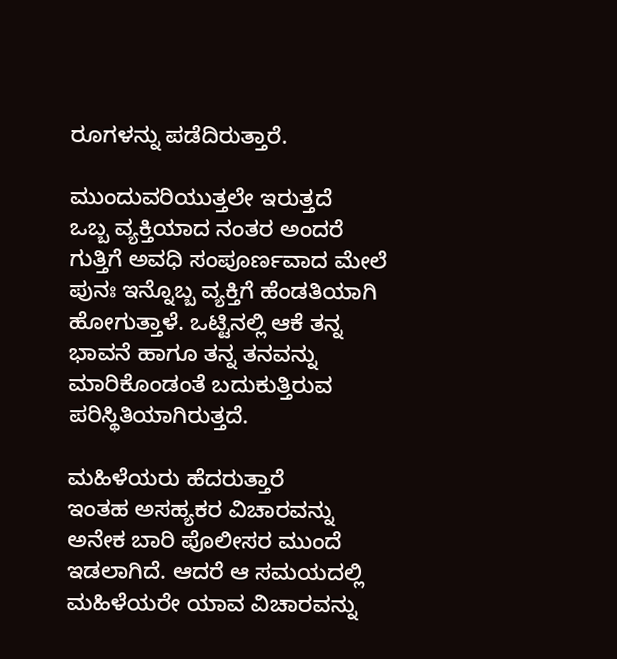ರೂಗಳನ್ನು ಪಡೆದಿರುತ್ತಾರೆ.

ಮುಂದುವರಿಯುತ್ತಲೇ ಇರುತ್ತದೆ
ಒಬ್ಬ ವ್ಯಕ್ತಿಯಾದ ನಂತರ ಅಂದರೆ ಗುತ್ತಿಗೆ ಅವಧಿ ಸಂಪೂರ್ಣವಾದ ಮೇಲೆ ಪುನಃ ಇನ್ನೊಬ್ಬ ವ್ಯಕ್ತಿಗೆ ಹೆಂಡತಿಯಾಗಿ ಹೋಗುತ್ತಾಳೆ. ಒಟ್ಟಿನಲ್ಲಿ ಆಕೆ ತನ್ನ ಭಾವನೆ ಹಾಗೂ ತನ್ನ ತನವನ್ನು ಮಾರಿಕೊಂಡಂತೆ ಬದುಕುತ್ತಿರುವ ಪರಿಸ್ಥಿತಿಯಾಗಿರುತ್ತದೆ.

ಮಹಿಳೆಯರು ಹೆದರುತ್ತಾರೆ
ಇಂತಹ ಅಸಹ್ಯಕರ ವಿಚಾರವನ್ನು ಅನೇಕ ಬಾರಿ ಪೊಲೀಸರ ಮುಂದೆ ಇಡಲಾಗಿದೆ. ಆದರೆ ಆ ಸಮಯದಲ್ಲಿ ಮಹಿಳೆಯರೇ ಯಾವ ವಿಚಾರವನ್ನು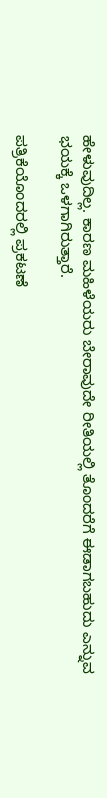ಹೇಳುವುದಿಲ್ಲ. ಕಾರಣ ಮಹಿಳೆಯರು ಬೇರಾವುದೇ ರೀತಿಯಲ್ಲಿ ತೊಂದರೆಗೆ ಈಡಾಗಬಹುದು ಎನ್ನುವ ಭಯಕ್ಕೆ ಒಳಗಾಗಿರುತ್ತಾರೆ.

ಪತ್ರಿಕೆಯೊಂದರಲ್ಲಿ ಪ್ರಕಟಣೆ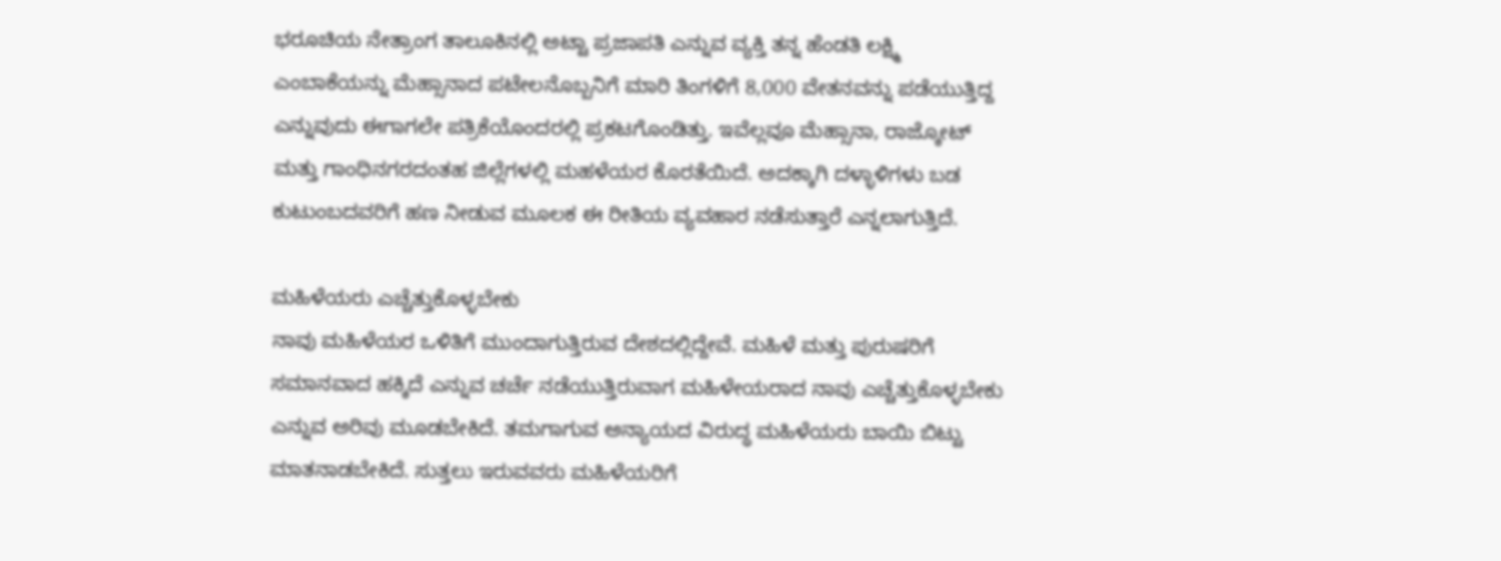ಭರೂಚಿಯ ನೇತ್ರಾಂಗ ತಾಲೂಕಿನಲ್ಲಿ ಅಟ್ಟಾ ಪ್ರಜಾಪತಿ ಎನ್ನುವ ವ್ಯಕ್ತಿ ತನ್ನ ಹೆಂಡತಿ ಲಕ್ಷ್ಮಿ ಎಂಬಾಕೆಯನ್ನು ಮೆಹ್ಸಾನಾದ ಪಟೇಲನೊಬ್ಬನಿಗೆ ಮಾರಿ ತಿಂಗಳಿಗೆ 8,000 ವೇತನವನ್ನು ಪಡೆಯುತ್ತಿದ್ದ ಎನ್ನುವುದು ಈಗಾಗಲೇ ಪತ್ರಿಕೆಯೊಂದರಲ್ಲಿ ಪ್ರಕಟಗೊಂಡಿತ್ತು. ಇವೆಲ್ಲವೂ ಮೆಹ್ಸಾನಾ, ರಾಜ್ಕೋಟ್ ಮತ್ತು ಗಾಂಧಿನಗರದಂತಹ ಜಿಲ್ಲೆಗಳಲ್ಲಿ ಮಹಳೆಯರ ಕೊರತೆಯಿದೆ. ಅದಕ್ಕಾಗಿ ದಳ್ಳಾಳಿಗಳು ಬಡ ಕುಟುಂಬದವರಿಗೆ ಹಣ ನೀಡುವ ಮೂಲಕ ಈ ರೀತಿಯ ವ್ಯವಹಾರ ನಡೆಸುತ್ತಾರೆ ಎನ್ನಲಾಗುತ್ತಿದೆ.

ಮಹಿಳೆಯರು ಎಚ್ಚೆತ್ತುಕೊಳ್ಳಬೇಕು
ನಾವು ಮಹಿಳೆಯರ ಒಳಿತಿಗೆ ಮುಂದಾಗುತ್ತಿರುವ ದೇಶದಲ್ಲಿದ್ದೇವೆ. ಮಹಿಳೆ ಮತ್ತು ಪುರುಷರಿಗೆ ಸಮಾನವಾದ ಹಕ್ಕಿದೆ ಎನ್ನುವ ಚರ್ಚೆ ನಡೆಯುತ್ತಿರುವಾಗ ಮಹಿಳೇಯರಾದ ನಾವು ಎಚ್ಚೆತ್ತುಕೊಳ್ಳಬೇಕು ಎನ್ನುವ ಅರಿವು ಮೂಡಬೇಕಿದೆ. ತಮಗಾಗುವ ಅನ್ಯಾಯದ ವಿರುದ್ಧ ಮಹಿಳೆಯರು ಬಾಯಿ ಬಿಟ್ಟು ಮಾತನಾಡಬೇಕಿದೆ. ಸುತ್ತಲು ಇರುವವರು ಮಹಿಳೆಯರಿಗೆ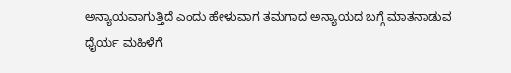ಅನ್ಯಾಯವಾಗುತ್ತಿದೆ ಎಂದು ಹೇಳುವಾಗ ತಮಗಾದ ಅನ್ಯಾಯದ ಬಗ್ಗೆ ಮಾತನಾಡುವ ಧೈರ್ಯ ಮಹಿಳೆಗೆ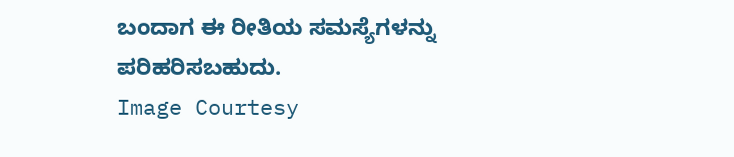ಬಂದಾಗ ಈ ರೀತಿಯ ಸಮಸ್ಯೆಗಳನ್ನು ಪರಿಹರಿಸಬಹುದು.
Image Courtesy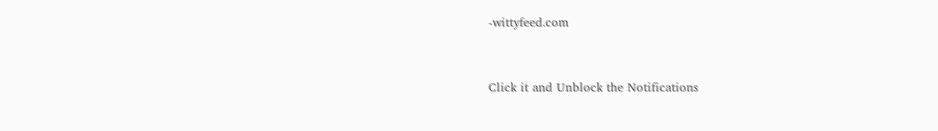-wittyfeed.com



Click it and Unblock the Notifications